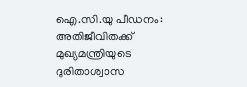ഐ.സി.യു പീഡനം: അതിജീവിതക്ക് മുഖ്യമന്ത്രിയുടെ ദുരിതാശ്വാസ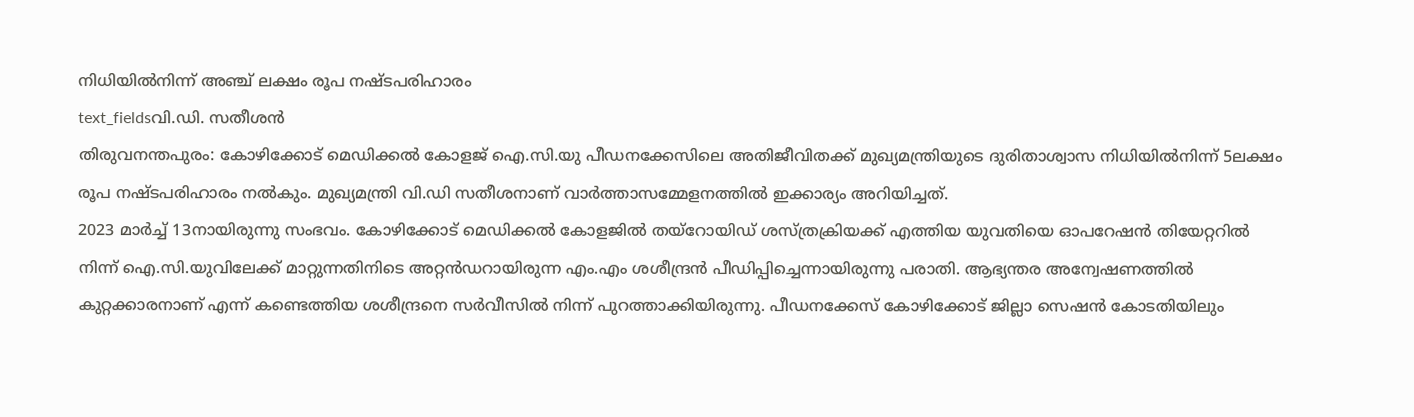നിധിയിൽനിന്ന് അഞ്ച് ലക്ഷം രൂപ നഷ്ടപരിഹാരം
text_fieldsവി.ഡി. സതീശൻ
തിരുവനന്തപുരം: കോഴിക്കോട് മെഡിക്കൽ കോളജ് ഐ.സി.യു പീഡനക്കേസിലെ അതിജീവിതക്ക് മുഖ്യമന്ത്രിയുടെ ദുരിതാശ്വാസ നിധിയിൽനിന്ന് 5ലക്ഷം രൂപ നഷ്ടപരിഹാരം നൽകും. മുഖ്യമന്ത്രി വി.ഡി സതീശനാണ് വാർത്താസമ്മേളനത്തിൽ ഇക്കാര്യം അറിയിച്ചത്.
2023 മാർച്ച് 13നായിരുന്നു സംഭവം. കോഴിക്കോട് മെഡിക്കൽ കോളജിൽ തയ്റോയിഡ് ശസ്ത്രക്രിയക്ക് എത്തിയ യുവതിയെ ഓപറേഷൻ തിയേറ്ററിൽ നിന്ന് ഐ.സി.യുവിലേക്ക് മാറ്റുന്നതിനിടെ അറ്റൻഡറായിരുന്ന എം.എം ശശീന്ദ്രൻ പീഡിപ്പിച്ചെന്നായിരുന്നു പരാതി. ആഭ്യന്തര അന്വേഷണത്തിൽ കുറ്റക്കാരനാണ് എന്ന് കണ്ടെത്തിയ ശശീന്ദ്രനെ സർവീസിൽ നിന്ന് പുറത്താക്കിയിരുന്നു. പീഡനക്കേസ് കോഴിക്കോട് ജില്ലാ സെഷൻ കോടതിയിലും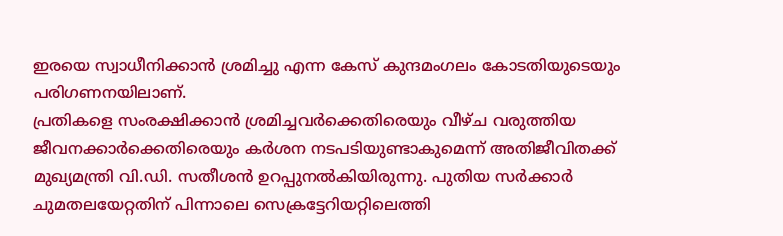ഇരയെ സ്വാധീനിക്കാൻ ശ്രമിച്ചു എന്ന കേസ് കുന്ദമംഗലം കോടതിയുടെയും പരിഗണനയിലാണ്.
പ്രതികളെ സംരക്ഷിക്കാൻ ശ്രമിച്ചവർക്കെതിരെയും വീഴ്ച വരുത്തിയ ജീവനക്കാർക്കെതിരെയും കർശന നടപടിയുണ്ടാകുമെന്ന് അതിജീവിതക്ക് മുഖ്യമന്ത്രി വി.ഡി. സതീശൻ ഉറപ്പുനൽകിയിരുന്നു. പുതിയ സർക്കാർ ചുമതലയേറ്റതിന് പിന്നാലെ സെക്രട്ടേറിയറ്റിലെത്തി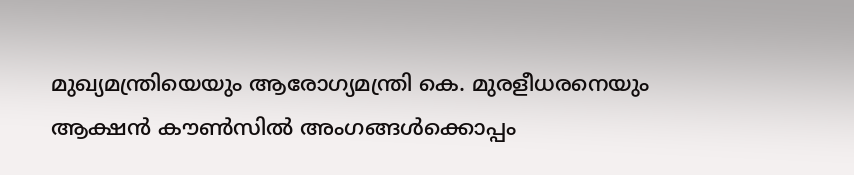മുഖ്യമന്ത്രിയെയും ആരോഗ്യമന്ത്രി കെ. മുരളീധരനെയും ആക്ഷൻ കൗൺസിൽ അംഗങ്ങൾക്കൊപ്പം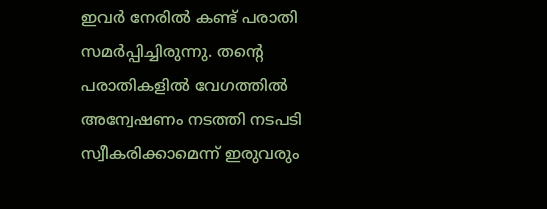ഇവർ നേരിൽ കണ്ട് പരാതി സമർപ്പിച്ചിരുന്നു. തന്റെ പരാതികളിൽ വേഗത്തിൽ അന്വേഷണം നടത്തി നടപടി സ്വീകരിക്കാമെന്ന് ഇരുവരും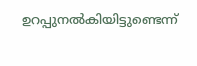ഉറപ്പുനൽകിയിട്ടുണ്ടെന്ന്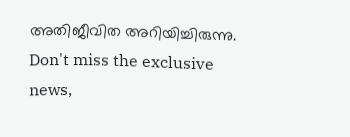അതിജീവിത അറിയിച്ചിരുന്നു.
Don't miss the exclusive news,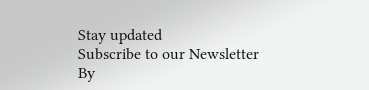Stay updated
Subscribe to our Newsletter
By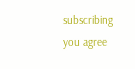subscribing you agree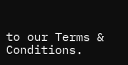to our Terms & Conditions.